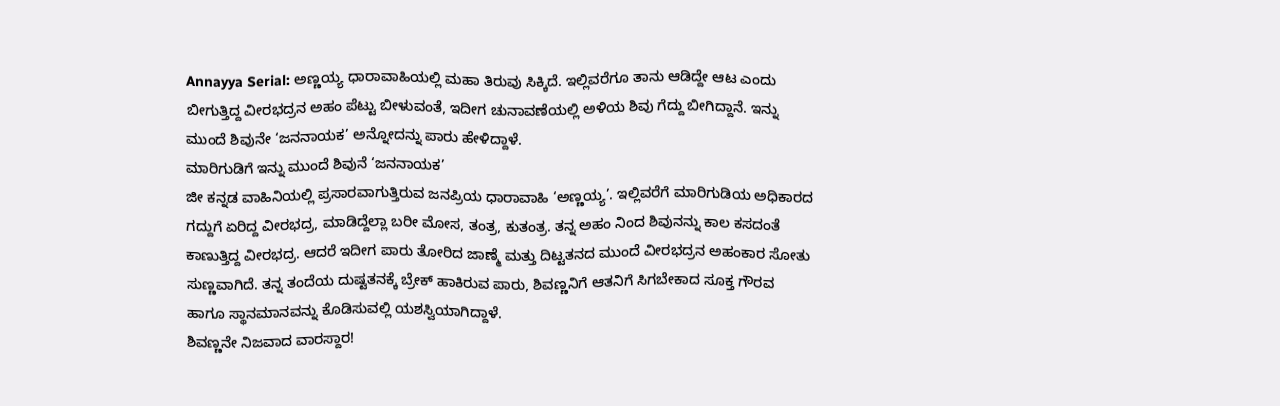Annayya Serial: ಅಣ್ಣಯ್ಯ ಧಾರಾವಾಹಿಯಲ್ಲಿ ಮಹಾ ತಿರುವು ಸಿಕ್ಕಿದೆ. ಇಲ್ಲಿವರೆಗೂ ತಾನು ಆಡಿದ್ದೇ ಆಟ ಎಂದು ಬೀಗುತ್ತಿದ್ದ ವೀರಭದ್ರನ ಅಹಂ ಪೆಟ್ಟು ಬೀಳುವಂತೆ, ಇದೀಗ ಚುನಾವಣೆಯಲ್ಲಿ ಅಳಿಯ ಶಿವು ಗೆದ್ದು ಬೀಗಿದ್ದಾನೆ. ಇನ್ನು ಮುಂದೆ ಶಿವುನೇ ‘ಜನನಾಯಕ’ ಅನ್ನೋದನ್ನು ಪಾರು ಹೇಳಿದ್ದಾಳೆ.
ಮಾರಿಗುಡಿಗೆ ಇನ್ನು ಮುಂದೆ ಶಿವುನೆ ‘ಜನನಾಯಕ’
ಜೀ ಕನ್ನಡ ವಾಹಿನಿಯಲ್ಲಿ ಪ್ರಸಾರವಾಗುತ್ತಿರುವ ಜನಪ್ರಿಯ ಧಾರಾವಾಹಿ ‘ಅಣ್ಣಯ್ಯ’. ಇಲ್ಲಿವರೆಗೆ ಮಾರಿಗುಡಿಯ ಅಧಿಕಾರದ ಗದ್ದುಗೆ ಏರಿದ್ದ ವೀರಭದ್ರ, ಮಾಡಿದ್ದೆಲ್ಲಾ ಬರೀ ಮೋಸ, ತಂತ್ರ, ಕುತಂತ್ರ. ತನ್ನ ಅಹಂ ನಿಂದ ಶಿವುನನ್ನು ಕಾಲ ಕಸದಂತೆ ಕಾಣುತ್ತಿದ್ದ ವೀರಭದ್ರ. ಆದರೆ ಇದೀಗ ಪಾರು ತೋರಿದ ಜಾಣ್ಮೆ ಮತ್ತು ದಿಟ್ಟತನದ ಮುಂದೆ ವೀರಭದ್ರನ ಅಹಂಕಾರ ಸೋತು ಸುಣ್ಣವಾಗಿದೆ. ತನ್ನ ತಂದೆಯ ದುಷ್ಟತನಕ್ಕೆ ಬ್ರೇಕ್ ಹಾಕಿರುವ ಪಾರು, ಶಿವಣ್ಣನಿಗೆ ಆತನಿಗೆ ಸಿಗಬೇಕಾದ ಸೂಕ್ತ ಗೌರವ ಹಾಗೂ ಸ್ಥಾನಮಾನವನ್ನು ಕೊಡಿಸುವಲ್ಲಿ ಯಶಸ್ವಿಯಾಗಿದ್ದಾಳೆ.
ಶಿವಣ್ಣನೇ ನಿಜವಾದ ವಾರಸ್ದಾರ!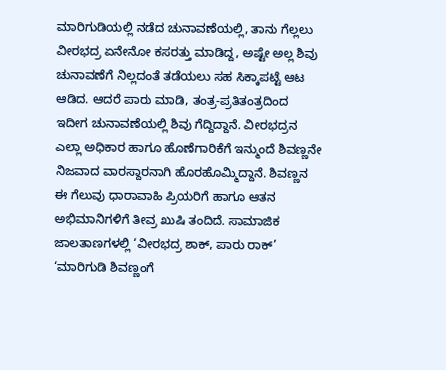ಮಾರಿಗುಡಿಯಲ್ಲಿ ನಡೆದ ಚುನಾವಣೆಯಲ್ಲಿ, ತಾನು ಗೆಲ್ಲಲು ವೀರಭದ್ರ ಏನೇನೋ ಕಸರತ್ತು ಮಾಡಿದ್ದ, ಅಷ್ಟೇ ಅಲ್ಲ ಶಿವು ಚುನಾವಣೆಗೆ ನಿಲ್ಲದಂತೆ ತಡೆಯಲು ಸಹ ಸಿಕ್ಕಾಪಟ್ಟೆ ಆಟ ಆಡಿದ. ಆದರೆ ಪಾರು ಮಾಡಿ, ತಂತ್ರ-ಪ್ರತಿತಂತ್ರದಿಂದ ಇದೀಗ ಚುನಾವಣೆಯಲ್ಲಿ ಶಿವು ಗೆದ್ದಿದ್ದಾನೆ. ವೀರಭದ್ರನ ಎಲ್ಲಾ ಅಧಿಕಾರ ಹಾಗೂ ಹೊಣೆಗಾರಿಕೆಗೆ ಇನ್ಮುಂದೆ ಶಿವಣ್ಣನೇ ನಿಜವಾದ ವಾರಸ್ದಾರನಾಗಿ ಹೊರಹೊಮ್ಮಿದ್ದಾನೆ. ಶಿವಣ್ಣನ ಈ ಗೆಲುವು ಧಾರಾವಾಹಿ ಪ್ರಿಯರಿಗೆ ಹಾಗೂ ಆತನ ಅಭಿಮಾನಿಗಳಿಗೆ ತೀವ್ರ ಖುಷಿ ತಂದಿದೆ. ಸಾಮಾಜಿಕ ಜಾಲತಾಣಗಳಲ್ಲಿ ‘ವೀರಭದ್ರ ಶಾಕ್, ಪಾರು ರಾಕ್’ ‘ಮಾರಿಗುಡಿ ಶಿವಣ್ಣಂಗೆ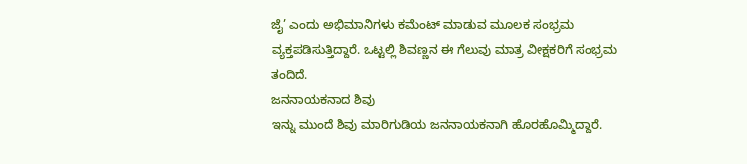ಜೈ’ ಎಂದು ಅಭಿಮಾನಿಗಳು ಕಮೆಂಟ್ ಮಾಡುವ ಮೂಲಕ ಸಂಭ್ರಮ ವ್ಯಕ್ತಪಡಿಸುತ್ತಿದ್ದಾರೆ. ಒಟ್ಟಲ್ಲಿ ಶಿವಣ್ಣನ ಈ ಗೆಲುವು ಮಾತ್ರ ವೀಕ್ಷಕರಿಗೆ ಸಂಭ್ರಮ ತಂದಿದೆ.
ಜನನಾಯಕನಾದ ಶಿವು
ಇನ್ನು ಮುಂದೆ ಶಿವು ಮಾರಿಗುಡಿಯ ಜನನಾಯಕನಾಗಿ ಹೊರಹೊಮ್ಮಿದ್ದಾರೆ.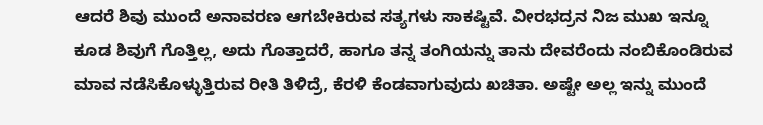ಆದರೆ ಶಿವು ಮುಂದೆ ಅನಾವರಣ ಆಗಬೇಕಿರುವ ಸತ್ಯಗಳು ಸಾಕಷ್ಟಿವೆ. ವೀರಭದ್ರನ ನಿಜ ಮುಖ ಇನ್ನೂ ಕೂಡ ಶಿವುಗೆ ಗೊತ್ತಿಲ್ಲ, ಅದು ಗೊತ್ತಾದರೆ, ಹಾಗೂ ತನ್ನ ತಂಗಿಯನ್ನು ತಾನು ದೇವರೆಂದು ನಂಬಿಕೊಂಡಿರುವ ಮಾವ ನಡೆಸಿಕೊಳ್ಳುತ್ತಿರುವ ರೀತಿ ತಿಳಿದ್ರೆ, ಕೆರಳಿ ಕೆಂಡವಾಗುವುದು ಖಚಿತಾ. ಅಷ್ಟೇ ಅಲ್ಲ ಇನ್ನು ಮುಂದೆ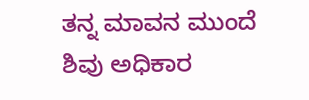ತನ್ನ ಮಾವನ ಮುಂದೆ ಶಿವು ಅಧಿಕಾರ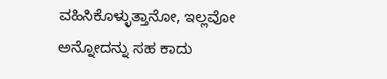ವಹಿಸಿಕೊಳ್ಳುತ್ತಾನೋ, ಇಲ್ಲವೋ ಅನ್ನೋದನ್ನು ಸಹ ಕಾದು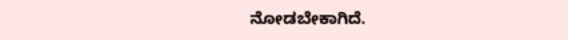ನೋಡಬೇಕಾಗಿದೆ.